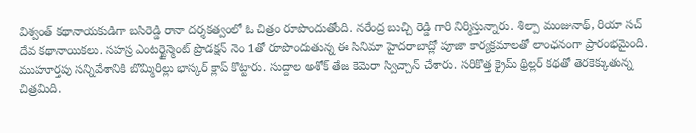విశ్వంత్ కథానాయకుడిగా బసిరెడ్డి రానా దర్శకత్వంలో ఓ చిత్రం రూపొందుతోంది. నరేంద్ర బుచ్చి రెడ్డి గారి నిర్మిస్తున్నారు. శిల్పా మంజునాథ్, రియా సచ్ దేవ కథానాయికలు. సహస్ర ఎంటర్టైన్మెంట్ ప్రొడక్షన్ నెం 1తో రూపొందుతున్న ఈ సినిమా హైదరాబాద్లో పూజా కార్యక్రమాలతో లాంఛనంగా ప్రారంభమైంది. ముహూర్తపు సన్నివేశానికి బొమ్మిరిల్లు భాస్కర్ క్లాప్ కొట్టారు. సుద్దాల అశోక్ తేజ కెమెరా స్విచ్చాన్ చేశారు. సరికొత్త క్రైమ్ థ్రిల్లర్ కథతో తెరకెక్కుతున్న చిత్రమిది.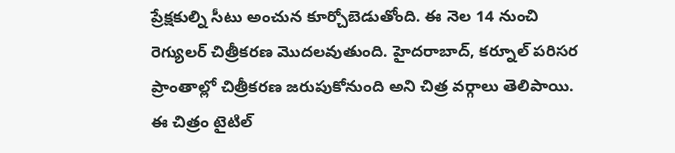ప్రేక్షకుల్ని సీటు అంచున కూర్చోబెడుతోంది. ఈ నెల 14 నుంచి రెగ్యులర్ చిత్రీకరణ మొదలవుతుంది. హైదరాబాద్, కర్నూల్ పరిసర ప్రాంతాల్లో చిత్రీకరణ జరుపుకోనుంది అని చిత్ర వర్గాలు తెలిపాయి. ఈ చిత్రం టైటిల్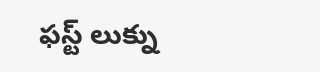ఫస్ట్ లుక్ను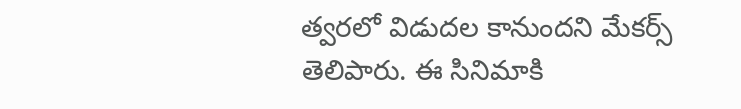త్వరలో విడుదల కానుందని మేకర్స్ తెలిపారు. ఈ సినిమాకి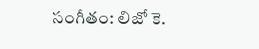సంగీతం: లిజో కె.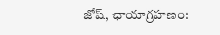జోష్, ఛాయాగ్రహణం: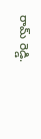రామ్ రెడ్డి.